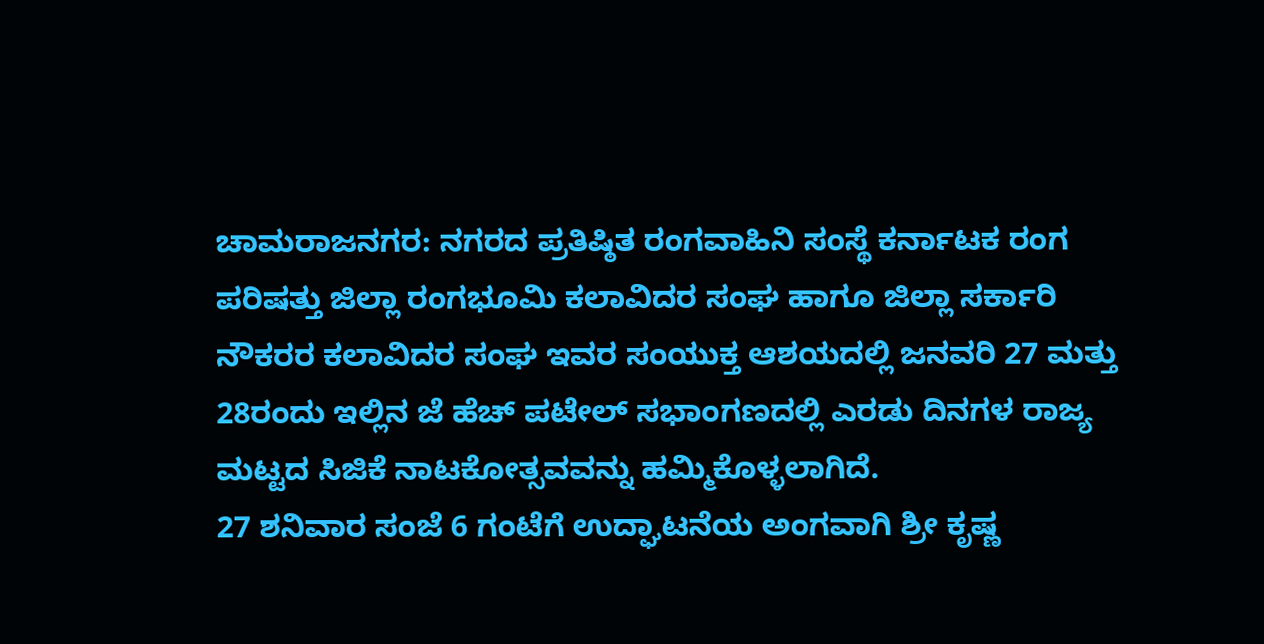ಚಾಮರಾಜನಗರ: ನಗರದ ಪ್ರತಿಷ್ಠಿತ ರಂಗವಾಹಿನಿ ಸಂಸ್ಥೆ ಕರ್ನಾಟಕ ರಂಗ ಪರಿಷತ್ತು ಜಿಲ್ಲಾ ರಂಗಭೂಮಿ ಕಲಾವಿದರ ಸಂಘ ಹಾಗೂ ಜಿಲ್ಲಾ ಸರ್ಕಾರಿ ನೌಕರರ ಕಲಾವಿದರ ಸಂಘ ಇವರ ಸಂಯುಕ್ತ ಆಶಯದಲ್ಲಿ ಜನವರಿ 27 ಮತ್ತು 28ರಂದು ಇಲ್ಲಿನ ಜೆ ಹೆಚ್ ಪಟೇಲ್ ಸಭಾಂಗಣದಲ್ಲಿ ಎರಡು ದಿನಗಳ ರಾಜ್ಯ ಮಟ್ಟದ ಸಿಜಿಕೆ ನಾಟಕೋತ್ಸವವನ್ನು ಹಮ್ಮಿಕೊಳ್ಳಲಾಗಿದೆ.
27 ಶನಿವಾರ ಸಂಜೆ 6 ಗಂಟೆಗೆ ಉದ್ಘಾಟನೆಯ ಅಂಗವಾಗಿ ಶ್ರೀ ಕೃಷ್ಣ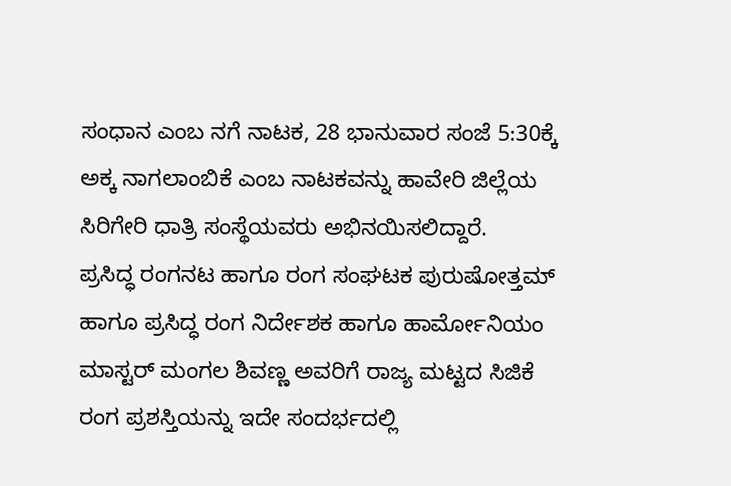ಸಂಧಾನ ಎಂಬ ನಗೆ ನಾಟಕ, 28 ಭಾನುವಾರ ಸಂಜೆ 5:30ಕ್ಕೆ ಅಕ್ಕ ನಾಗಲಾಂಬಿಕೆ ಎಂಬ ನಾಟಕವನ್ನು ಹಾವೇರಿ ಜಿಲ್ಲೆಯ ಸಿರಿಗೇರಿ ಧಾತ್ರಿ ಸಂಸ್ಥೆಯವರು ಅಭಿನಯಿಸಲಿದ್ದಾರೆ.
ಪ್ರಸಿದ್ಧ ರಂಗನಟ ಹಾಗೂ ರಂಗ ಸಂಘಟಕ ಪುರುಷೋತ್ತಮ್ ಹಾಗೂ ಪ್ರಸಿದ್ಧ ರಂಗ ನಿರ್ದೇಶಕ ಹಾಗೂ ಹಾರ್ಮೋನಿಯಂ ಮಾಸ್ಟರ್ ಮಂಗಲ ಶಿವಣ್ಣ ಅವರಿಗೆ ರಾಜ್ಯ ಮಟ್ಟದ ಸಿಜಿಕೆ ರಂಗ ಪ್ರಶಸ್ತಿಯನ್ನು ಇದೇ ಸಂದರ್ಭದಲ್ಲಿ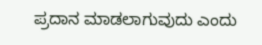ಪ್ರದಾನ ಮಾಡಲಾಗುವುದು ಎಂದು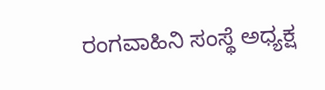ರಂಗವಾಹಿನಿ ಸಂಸ್ಥೆ ಅಧ್ಯಕ್ಷ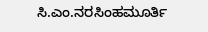ಸಿ.ಎಂ.ನರಸಿಂಹಮೂರ್ತಿ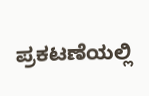ಪ್ರಕಟಣೆಯಲ್ಲಿ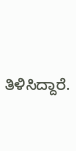ತಿಳಿಸಿದ್ದಾರೆ.